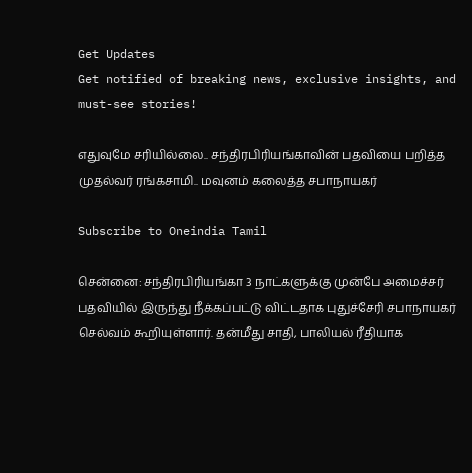Get Updates
Get notified of breaking news, exclusive insights, and must-see stories!

எதுவுமே சரியில்லை.. சந்திரபிரியங்காவின் பதவியை பறித்த முதல்வர் ரங்கசாமி.. மவுனம் கலைத்த சபாநாயகர்

Subscribe to Oneindia Tamil

சென்னை: சந்திரபிரியங்கா 3 நாட்களுக்கு முன்பே அமைச்சர் பதவியில் இருந்து நீக்கப்பட்டு விட்டதாக புதுச்சேரி சபாநாயகர் செல்வம் கூறியுள்ளார். தன்மீது சாதி, பாலியல் ரீதியாக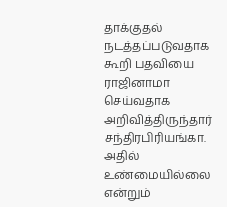தாக்குதல் நடத்தப்படுவதாக கூறி பதவியை ராஜினாமா செய்வதாக அறிவித்திருந்தார் சந்திரபிரியங்கா. அதில் உண்மையில்லை என்றும்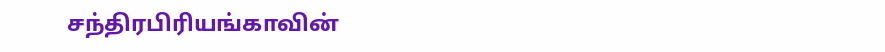சந்திரபிரியங்காவின்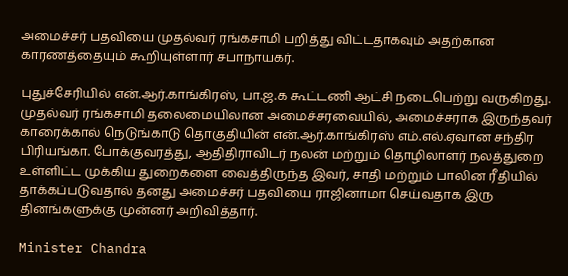அமைச்சர் பதவியை முதல்வர் ரங்கசாமி பறித்து விட்டதாகவும் அதற்கான காரணத்தையும் கூறியுள்ளார் சபாநாயகர்.

புதுச்சேரியில் என்.ஆர்.காங்கிரஸ், பா.ஜ.க கூட்டணி ஆட்சி நடைபெற்று வருகிறது. முதல்வர் ரங்கசாமி தலைமையிலான அமைச்சரவையில், அமைச்சராக இருந்தவர் காரைக்கால் நெடுங்காடு தொகுதியின் என்.ஆர்.காங்கிரஸ் எம்.எல்.ஏவான சந்திர பிரியங்கா. போக்குவரத்து, ஆதிதிராவிடர் நலன் மற்றும் தொழிலாளர் நலத்துறை உள்ளிட்ட முக்கிய துறைகளை வைத்திருந்த இவர், சாதி மற்றும் பாலின ரீதியில் தாக்கப்படுவதால் தனது அமைச்சர் பதவியை ராஜினாமா செய்வதாக இரு தினங்களுக்கு முன்னர் அறிவித்தார்.

Minister Chandra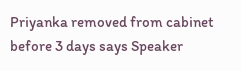Priyanka removed from cabinet before 3 days says Speaker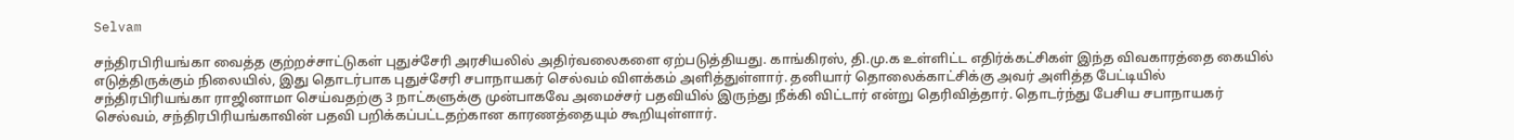Selvam

சந்திரபிரியங்கா வைத்த குற்றச்சாட்டுகள் புதுச்சேரி அரசியலில் அதிர்வலைகளை ஏற்படுத்தியது. காங்கிரஸ், தி.மு.க உள்ளிட்ட எதிர்க்கட்சிகள் இந்த விவகாரத்தை கையில் எடுத்திருக்கும் நிலையில், இது தொடர்பாக புதுச்சேரி சபாநாயகர் செல்வம் விளக்கம் அளித்துள்ளார். தனியார் தொலைக்காட்சிக்கு அவர் அளித்த பேட்டியில் சந்திரபிரியங்கா ராஜினாமா செய்வதற்கு 3 நாட்களுக்கு முன்பாகவே அமைச்சர் பதவியில் இருந்து நீக்கி விட்டார் என்று தெரிவித்தார். தொடர்ந்து பேசிய சபாநாயகர் செல்வம், சந்திரபிரியங்காவின் பதவி பறிக்கப்பட்டதற்கான காரணத்தையும் கூறியுள்ளார்.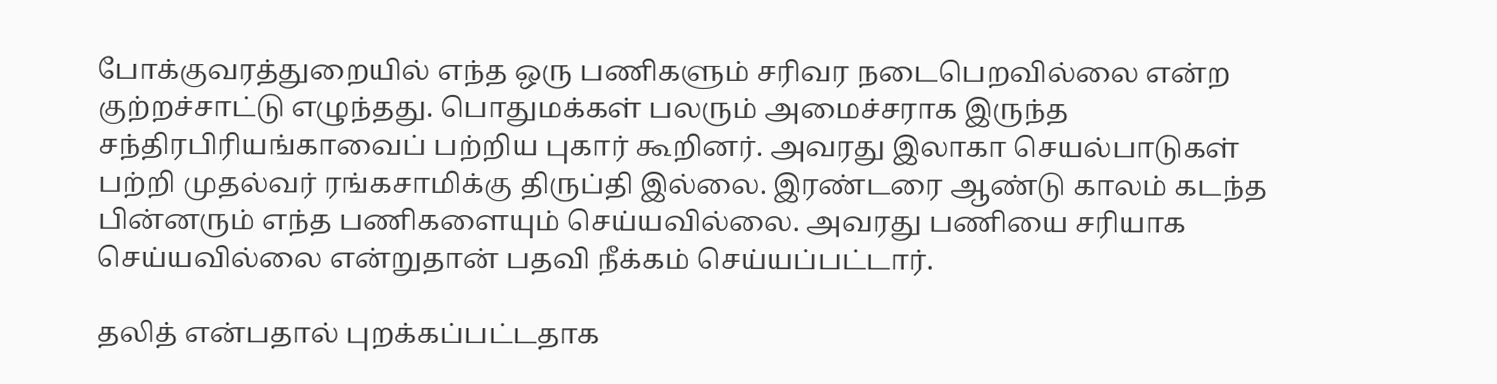போக்குவரத்துறையில் எந்த ஒரு பணிகளும் சரிவர நடைபெறவில்லை என்ற குற்றச்சாட்டு எழுந்தது. பொதுமக்கள் பலரும் அமைச்சராக இருந்த சந்திரபிரியங்காவைப் பற்றிய புகார் கூறினர். அவரது இலாகா செயல்பாடுகள் பற்றி முதல்வர் ரங்கசாமிக்கு திருப்தி இல்லை. இரண்டரை ஆண்டு காலம் கடந்த பின்னரும் எந்த பணிகளையும் செய்யவில்லை. அவரது பணியை சரியாக செய்யவில்லை என்றுதான் பதவி நீக்கம் செய்யப்பட்டார்.

தலித் என்பதால் புறக்கப்பட்டதாக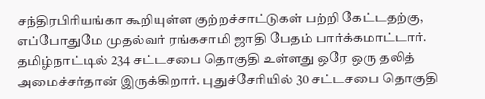சந்திரபிரியங்கா கூறியுள்ள குற்றச்சாட்டுகள் பற்றி கேட்டதற்கு, எப்போதுமே முதல்வர் ரங்கசாமி ஜாதி பேதம் பார்க்கமாட்டார். தமிழ்நாட்டில் 234 சட்டசபை தொகுதி உள்ளது ஒரே ஒரு தலித் அமைச்சர்தான் இருக்கிறார். புதுச்சேரியில் 30 சட்டசபை தொகுதி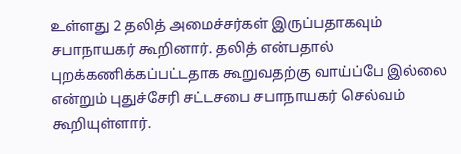உள்ளது 2 தலித் அமைச்சர்கள் இருப்பதாகவும் சபாநாயகர் கூறினார். தலித் என்பதால் புறக்கணிக்கப்பட்டதாக கூறுவதற்கு வாய்ப்பே இல்லை என்றும் புதுச்சேரி சட்டசபை சபாநாயகர் செல்வம் கூறியுள்ளார்.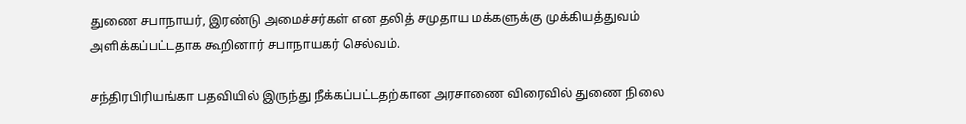துணை சபாநாயர், இரண்டு அமைச்சர்கள் என தலித் சமுதாய மக்களுக்கு முக்கியத்துவம் அளிக்கப்பட்டதாக கூறினார் சபாநாயகர் செல்வம்.

சந்திரபிரியங்கா பதவியில் இருந்து நீக்கப்பட்டதற்கான அரசாணை விரைவில் துணை நிலை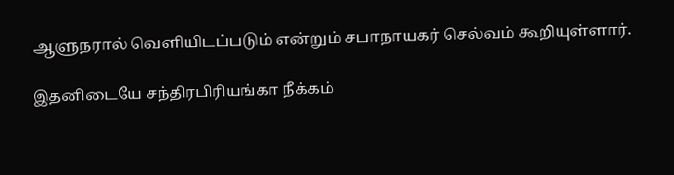ஆளுநரால் வெளியிடப்படும் என்றும் சபாநாயகர் செல்வம் கூறியுள்ளார்.

இதனிடையே சந்திரபிரியங்கா நீக்கம்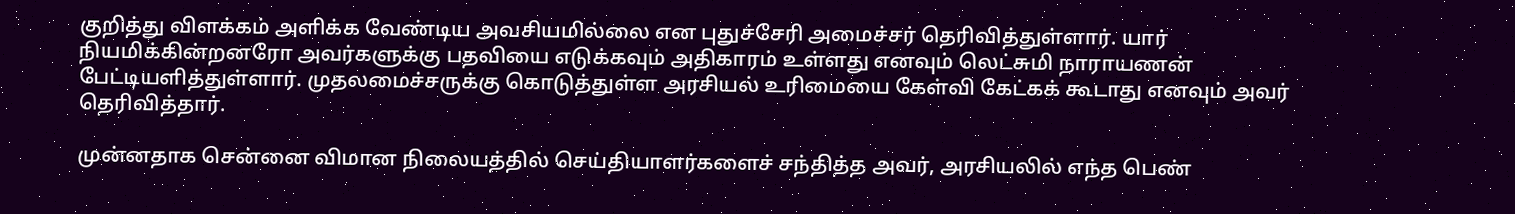குறித்து விளக்கம் அளிக்க வேண்டிய அவசியமில்லை என புதுச்சேரி அமைச்சர் தெரிவித்துள்ளார். யார் நியமிக்கின்றனரோ அவர்களுக்கு பதவியை எடுக்கவும் அதிகாரம் உள்ளது எனவும் லெட்சுமி நாராயணன் பேட்டியளித்துள்ளார். முதலமைச்சருக்கு கொடுத்துள்ள அரசியல் உரிமையை கேள்வி கேட்கக் கூடாது எனவும் அவர் தெரிவித்தார்.

முன்னதாக சென்னை விமான நிலையத்தில் செய்தியாளர்களைச் சந்தித்த அவர், அரசியலில் எந்த பெண்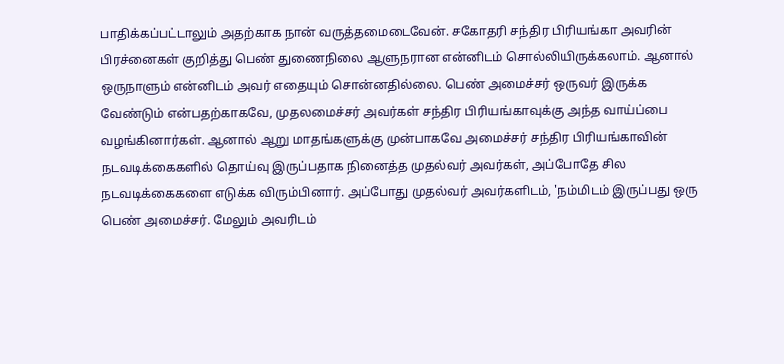பாதிக்கப்பட்டாலும் அதற்காக நான் வருத்தமைடைவேன். சகோதரி சந்திர பிரியங்கா அவரின் பிரச்னைகள் குறித்து பெண் துணைநிலை ஆளுநரான என்னிடம் சொல்லியிருக்கலாம். ஆனால் ஒருநாளும் என்னிடம் அவர் எதையும் சொன்னதில்லை. பெண் அமைச்சர் ஒருவர் இருக்க வேண்டும் என்பதற்காகவே, முதலமைச்சர் அவர்கள் சந்திர பிரியங்காவுக்கு அந்த வாய்ப்பை வழங்கினார்கள். ஆனால் ஆறு மாதங்களுக்கு முன்பாகவே அமைச்சர் சந்திர பிரியங்காவின் நடவடிக்கைகளில் தொய்வு இருப்பதாக நினைத்த முதல்வர் அவர்கள், அப்போதே சில நடவடிக்கைகளை எடுக்க விரும்பினார். அப்போது முதல்வர் அவர்களிடம், 'நம்மிடம் இருப்பது ஒரு பெண் அமைச்சர். மேலும் அவரிடம்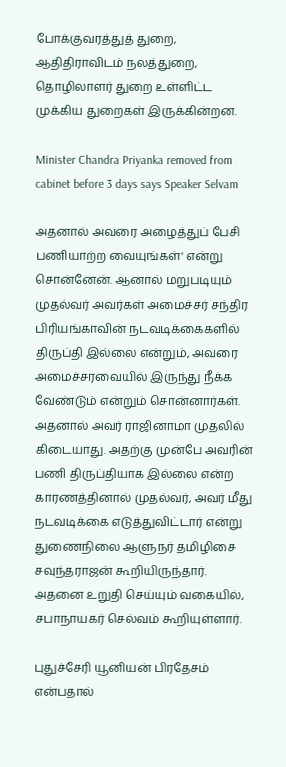போக்குவரத்துத் துறை, ஆதிதிராவிடம் நலத்துறை, தொழிலாளர் துறை உள்ளிட்ட முக்கிய துறைகள் இருக்கின்றன.

Minister Chandra Priyanka removed from cabinet before 3 days says Speaker Selvam

அதனால் அவரை அழைத்துப் பேசி பணியாற்ற வையுங்கள்' என்று சொன்னேன். ஆனால் மறுபடியும் முதல்வர் அவர்கள் அமைச்சர் சந்திர பிரியங்காவின் நடவடிக்கைகளில் திருப்தி இல்லை என்றும், அவரை அமைச்சரவையில் இருந்து நீக்க வேண்டும் என்றும் சொன்னார்கள். அதனால் அவர் ராஜினாமா முதலில் கிடையாது. அதற்கு முன்பே அவரின் பணி திருப்தியாக இல்லை என்ற காரணத்தினால் முதல்வர், அவர் மீது நடவடிக்கை எடுத்துவிட்டார் என்று துணைநிலை ஆளுநர் தமிழிசை சவுந்தராஜன் கூறியிருந்தார். அதனை உறுதி செய்யும் வகையில், சபாநாயகர் செல்வம் கூறியுள்ளார்.

புதுச்சேரி யூனியன் பிரதேசம் என்பதால்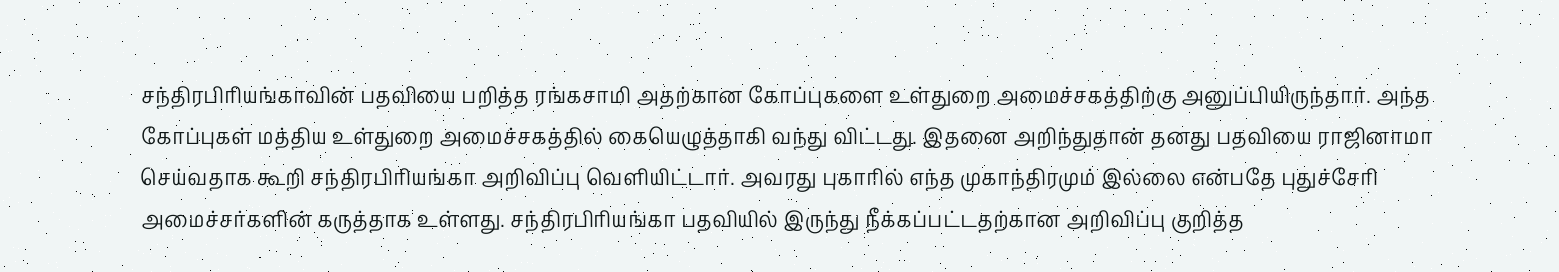சந்திரபிரியங்காவின் பதவியை பறித்த ரங்கசாமி அதற்கான கோப்புகளை உள்துறை அமைச்சகத்திற்கு அனுப்பியிருந்தார். அந்த கோப்புகள் மத்திய உள்துறை அமைச்சகத்தில் கையெழுத்தாகி வந்து விட்டது. இதனை அறிந்துதான் தனது பதவியை ராஜினாமா செய்வதாக கூறி சந்திரபிரியங்கா அறிவிப்பு வெளியிட்டார். அவரது புகாரில் எந்த முகாந்திரமும் இல்லை என்பதே புதுச்சேரி அமைச்சர்களின் கருத்தாக உள்ளது. சந்திரபிரியங்கா பதவியில் இருந்து நீக்கப்பட்டதற்கான அறிவிப்பு குறித்த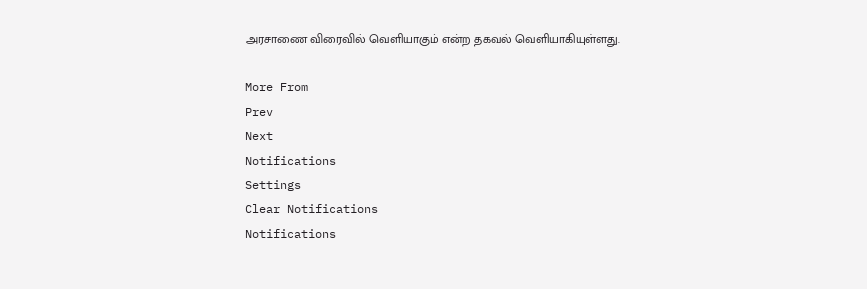அரசாணை விரைவில் வெளியாகும் என்ற தகவல் வெளியாகியுள்ளது.

More From
Prev
Next
Notifications
Settings
Clear Notifications
Notifications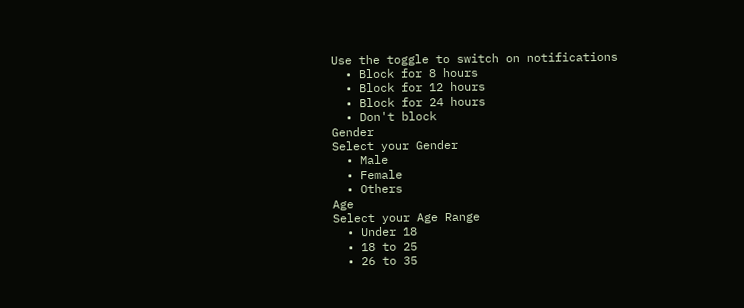Use the toggle to switch on notifications
  • Block for 8 hours
  • Block for 12 hours
  • Block for 24 hours
  • Don't block
Gender
Select your Gender
  • Male
  • Female
  • Others
Age
Select your Age Range
  • Under 18
  • 18 to 25
  • 26 to 35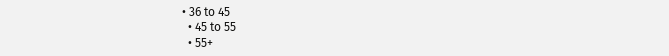• 36 to 45
  • 45 to 55
  • 55+